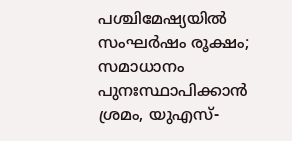പശ്ചിമേഷ്യയിൽ സംഘർഷം രൂക്ഷം; സമാധാനം പുനഃസ്ഥാപിക്കാൻ ശ്രമം, യുഎസ്-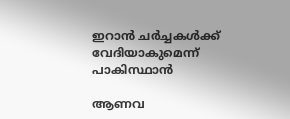ഇറാന്‍ ചർച്ചകള്‍ക്ക് വേദിയാകുമെന്ന് പാകിസ്ഥാൻ

ആണവ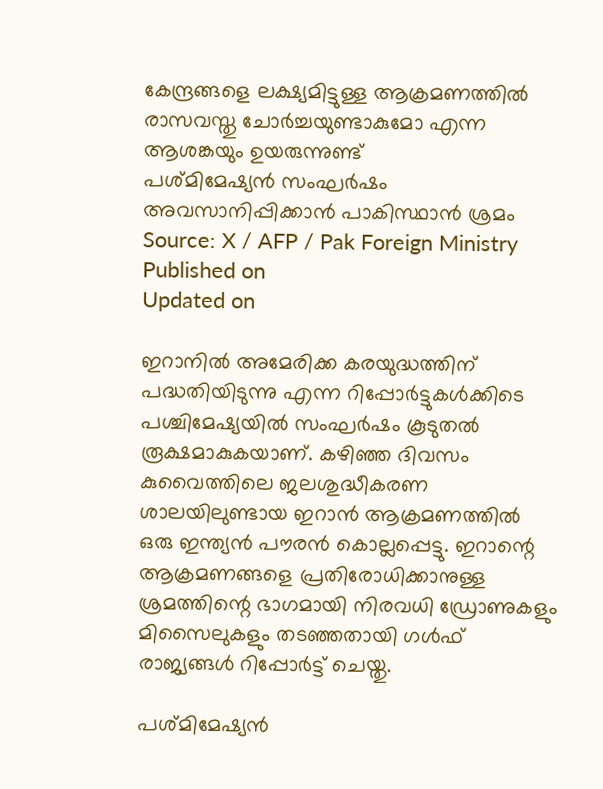കേന്ദ്രങ്ങളെ ലക്ഷ്യമിട്ടുള്ള ആക്രമണത്തിൽ രാസവസ്തു ചോർച്ചയുണ്ടാകുമോ എന്ന ആശങ്കയും ഉയരുന്നുണ്ട്
പശ്മിമേഷ്യൻ സംഘർഷം അവസാനിപ്പിക്കാൻ പാകിസ്ഥാൻ ശ്രമം
Source: X / AFP / Pak Foreign Ministry
Published on
Updated on

ഇറാനില്‍ അമേരിക്ക കരയുദ്ധത്തിന് പദ്ധതിയിടുന്നു എന്ന റിപ്പോർട്ടുകള്‍ക്കിടെ പശ്ചിമേഷ്യയില്‍ സംഘർഷം കൂടുതൽ രൂക്ഷമാകുകയാണ്. കഴിഞ്ഞ ദിവസം കുവൈത്തിലെ ജലശുദ്ധീകരണ ശാലയിലുണ്ടായ ഇറാന്‍ ആക്രമണത്തില്‍ ഒരു ഇന്ത്യൻ പൗരൻ കൊല്ലപ്പെട്ടു. ഇറാന്റെ ആക്രമണങ്ങളെ പ്രതിരോധിക്കാനുള്ള ശ്രമത്തിന്റെ ഭാഗമായി നിരവധി ഡ്രോണുകളും മിസൈലുകളും തടഞ്ഞതായി ഗൾഫ് രാജ്യങ്ങൾ റിപ്പോർട്ട് ചെയ്തു.

പശ്മിമേഷ്യൻ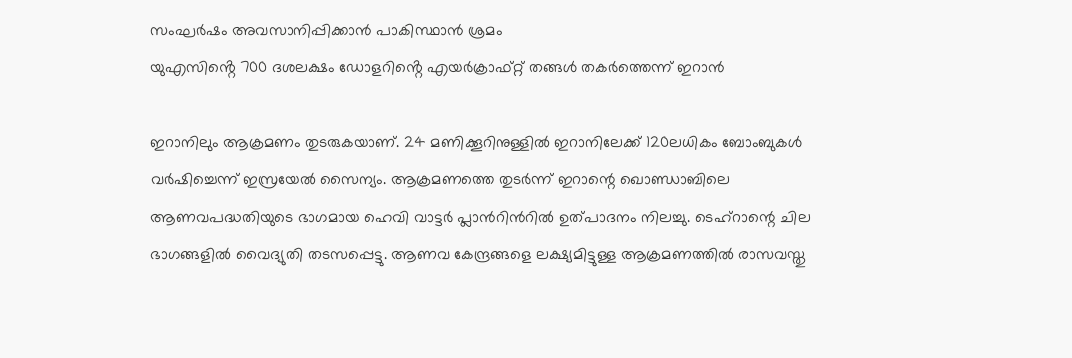സംഘർഷം അവസാനിപ്പിക്കാൻ പാകിസ്ഥാൻ ശ്രമം
യുഎസിൻ്റെ 700 ദശലക്ഷം ഡോളറിൻ്റെ എയർക്രാഫ്റ്റ് തങ്ങൾ തകർത്തെന്ന് ഇറാൻ

ഇറാനിലും ആക്രമണം തുടരുകയാണ്. 24 മണിക്കൂറിനുള്ളില്‍ ഇറാനിലേക്ക് 120ലധികം ബോംബുകള്‍ വർഷിച്ചെന്ന് ഇസ്രയേല്‍ സൈന്യം. ആക്രമണത്തെ തുടർന്ന് ഇറാന്റെ ഖൊണ്ഡാബിലെ ആണവപദ്ധതിയുടെ ഭാഗമായ ഹെവി വാട്ടർ പ്ലാന്‍റിന്‍റില്‍ ഉത്പാദനം നിലച്ചു. ടെഹ്‌റാന്റെ ചില ഭാഗങ്ങളിൽ വൈദ്യുതി തടസപ്പെട്ടു. ആണവ കേന്ദ്രങ്ങളെ ലക്ഷ്യമിട്ടുള്ള ആക്രമണത്തിൽ രാസവസ്തു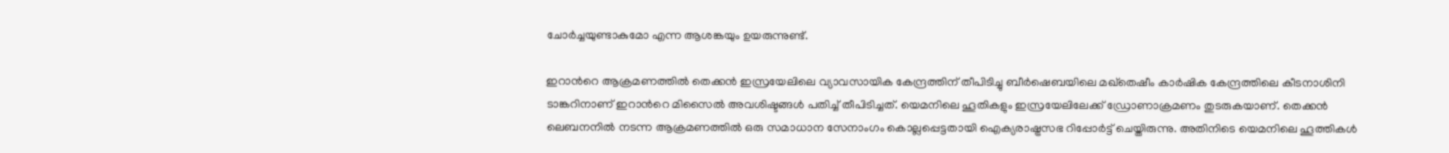ചോർച്ചയുണ്ടാകുമോ എന്ന ആശങ്കയും ഉയരുന്നുണ്ട്.

ഇറാന്‍റെ ആക്രമണത്തില്‍ തെക്കന്‍ ഇസ്രയേലിലെ വ്യാവസായിക കേന്ദ്രത്തിന് തീപിടിച്ചു ബീർഷെബയിലെ മഖ്തെഷീം കാർഷിക കേന്ദ്രത്തിലെ കീടനാശിനി ടാങ്കറിനാണ് ഇറാന്‍റെ മിസൈൽ അവശിഷ്ടങ്ങള്‍ പതിച്ച് തീപിടിച്ചത്. യെമനിലെ ഹൂതികളും ഇസ്രയേലിലേക്ക് ഡ്രോണാക്രമണം തുടരുകയാണ്. തെക്കൻ ലെബനനിൽ നടന്ന ആക്രമണത്തിൽ ഒരു സമാധാന സേനാംഗം കൊല്ലപ്പെട്ടതായി ഐക്യരാഷ്ട്രസഭ റിപ്പോർട്ട് ചെയ്തിരുന്നു. അതിനിടെ യെമനിലെ ഹൂത്തികൾ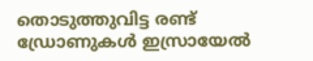തൊടുത്തുവിട്ട രണ്ട് ഡ്രോണുകൾ ഇസ്രായേൽ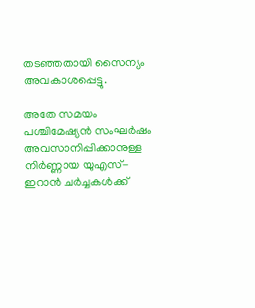തടഞ്ഞതായി സൈന്യം അവകാശപ്പെട്ടു.

അതേ സമയം പശ്ചിമേഷ്യന്‍ സംഘർഷം അവസാനിപ്പിക്കാനുള്ള നിർണ്ണായ യുഎസ്- ഇറാന്‍ ചർച്ചകള്‍ക്ക്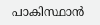പാകിസ്ഥാന്‍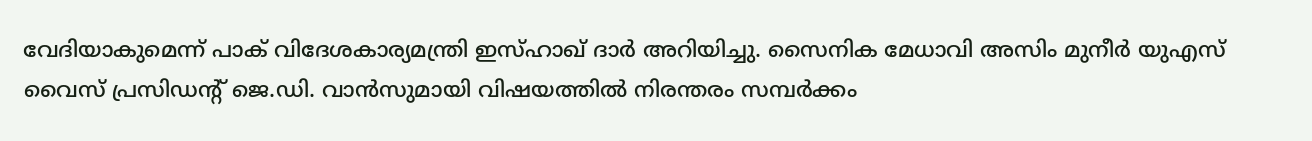വേദിയാകുമെന്ന് പാക് വിദേശകാര്യമന്ത്രി ഇസ്ഹാഖ് ദാർ അറിയിച്ചു. സൈനിക മേധാവി അസിം മുനീർ യുഎസ് വൈസ് പ്രസിഡന്റ് ജെ.ഡി. വാന്‍സുമായി വിഷയത്തില്‍ നിരന്തരം സമ്പർക്കം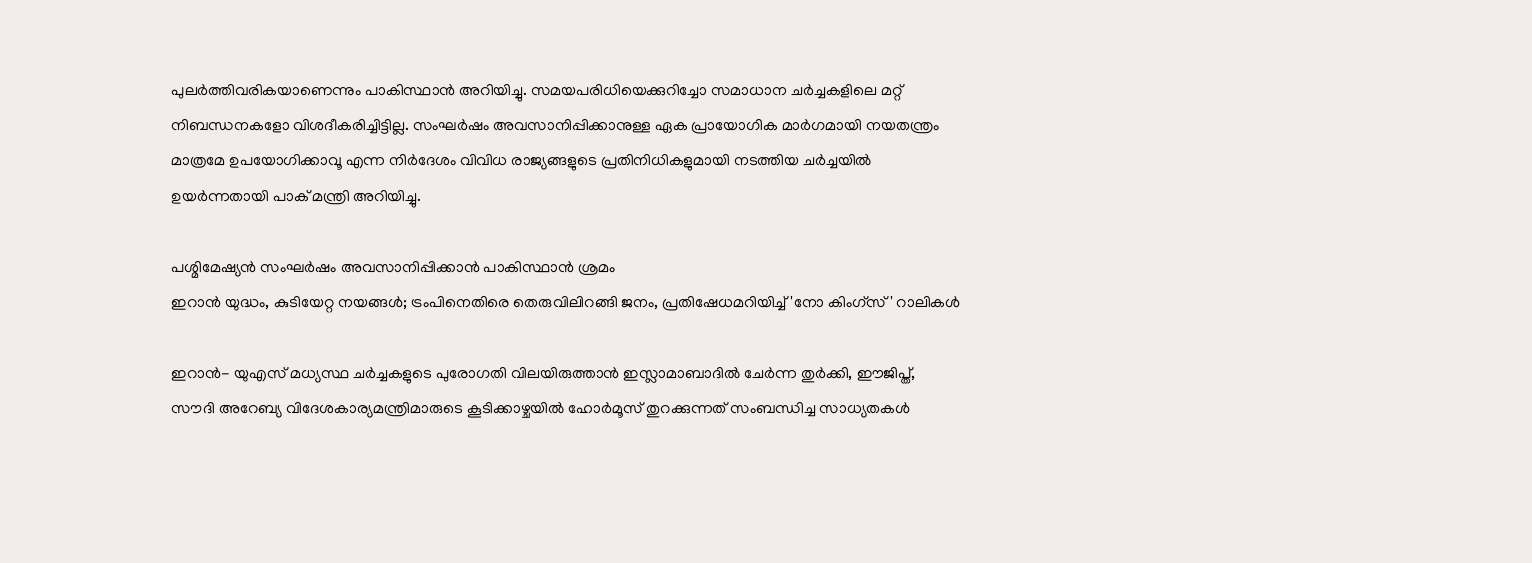പുലർത്തിവരികയാണെന്നും പാകിസ്ഥാന്‍ അറിയിച്ചു. സമയപരിധിയെക്കുറിച്ചോ സമാധാന ചർച്ചകളിലെ മറ്റ് നിബന്ധനകളോ വിശദീകരിച്ചിട്ടില്ല. സംഘർഷം അവസാനിപ്പിക്കാനുള്ള ഏക പ്രായോഗിക മാർഗമായി നയതന്ത്രം മാത്രമേ ഉപയോഗിക്കാവൂ എന്ന നിർദേശം വിവിധ രാജ്യങ്ങളുടെ പ്രതിനിധികളുമായി നടത്തിയ ചർച്ചയിൽ ഉയർന്നതായി പാക് മന്ത്രി അറിയിച്ചു.

പശ്മിമേഷ്യൻ സംഘർഷം അവസാനിപ്പിക്കാൻ പാകിസ്ഥാൻ ശ്രമം
ഇറാൻ യുദ്ധം, കുടിയേറ്റ നയങ്ങൾ; ട്രംപിനെതിരെ തെരുവിലിറങ്ങി ജനം, പ്രതിഷേധമറിയിച്ച് 'നോ കിംഗ്സ്' റാലികൾ

ഇറാൻ- യുഎസ് മധ്യസ്ഥ ചർച്ചകളുടെ പുരോഗതി വിലയിരുത്താന്‍ ഇസ്ലാമാബാദില്‍ ചേർന്ന തുർക്കി, ഈജിപ്ത്, സൗദി അറേബ്യ വിദേശകാര്യമന്ത്രിമാരുടെ കൂടിക്കാഴ്ചയില്‍ ഹോർമൂസ് തുറക്കുന്നത് സംബന്ധിച്ച സാധ്യതകള്‍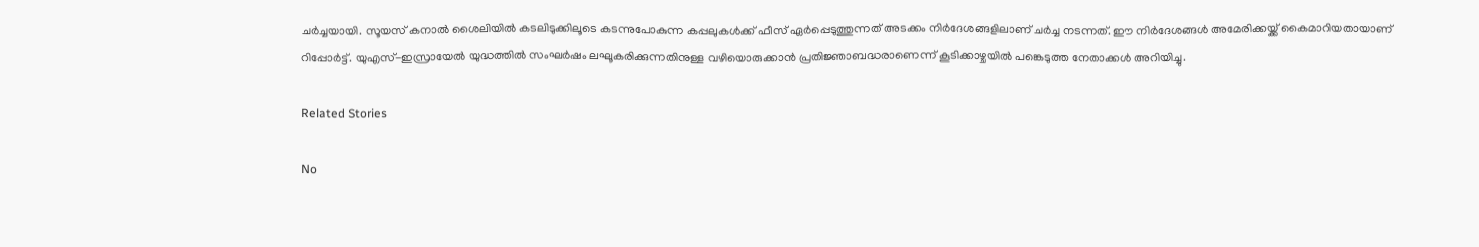ചർച്ചയായി. സൂയസ് കനാൽ ശൈലിയില്‍ കടലിടുക്കിലൂടെ കടന്നുപോകുന്ന കപ്പലുകള്‍ക്ക് ഫീസ് ഏർപ്പെടുത്തുന്നത് അടക്കം നിർദേശങ്ങളിലാണ് ചർച്ച നടന്നത്. ഈ നിർദേശങ്ങള്‍ അമേരിക്കയ്ക്ക് കൈമാറിയതായാണ് റിപ്പോർട്ട്. യുഎസ്-ഇസ്രായേൽ യുദ്ധത്തിൽ സംഘർഷം ലഘൂകരിക്കുന്നതിനുള്ള വഴിയൊരുക്കാൻ പ്രതിജ്ഞാബദ്ധരാണെന്ന് കൂടിക്കാഴ്ചയിൽ പങ്കെടുത്ത നേതാക്കൾ അറിയിച്ചു.

Related Stories

No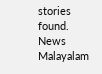stories found.
News Malayalam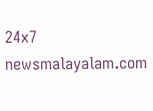24x7
newsmalayalam.com